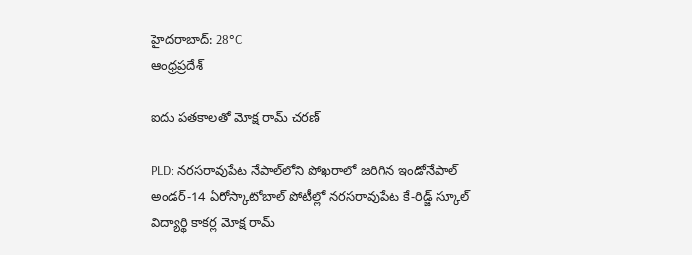హైదరాబాద్: 28°C
ఆంధ్రప్రదేశ్

ఐదు పతకాలతో మోక్ష రామ్ చరణ్

PLD: నరసరావుపేట నేపాల్‌లోని పోఖరాలో జరిగిన ఇండోనేపాల్ అండర్-14 ఏరోస్కాటోబాల్ పోటీల్లో నరసరావుపేట కే-రిడ్జ్ స్కూల్ విద్యార్థి కాకర్ల మోక్ష రామ్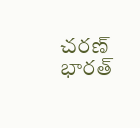చరణ్ భారత్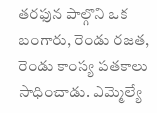తరఫున పాల్గొని ఒక బంగారు, రెండు రజత, రెండు కాంస్య పతకాలు సాధించాడు. ఎమ్మెల్యే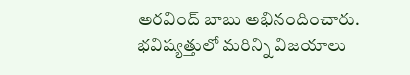అరవింద్ బాబు అభినందించారు. భవిష్యత్తులో మరిన్ని విజయాలు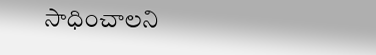సాధించాలని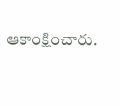ఆకాంక్షించారు.